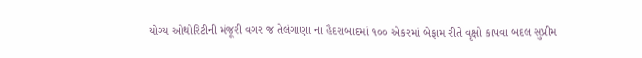યોગ્ય ઓથોરિટીની મંજૂરી વગર જ તેલંગાણા ના હૈદરાબાદમાં ૧૦૦ એકરમાં બેફામ રીતે વૃક્ષો કાપવા બદલ સુપ્રીમ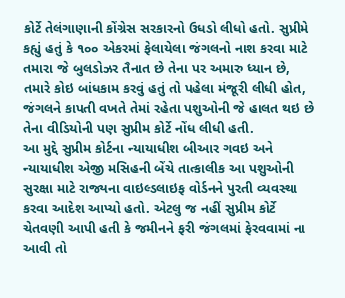કોર્ટે તેલંગાણાની કોંગ્રેસ સરકારનો ઉધડો લીધો હતો. સુપ્રીમે કહ્યું હતું કે ૧૦૦ એકરમાં ફેલાયેલા જંગલનો નાશ કરવા માટે તમારા જે બુલડોઝર તૈનાત છે તેના પર અમારુ ધ્યાન છે, તમારે કોઇ બાંધકામ કરવું હતું તો પહેલા મંજૂરી લીધી હોત, જંગલને કાપતી વખતે તેમાં રહેતા પશુઓની જે હાલત થઇ છે તેના વીડિયોની પણ સુપ્રીમ કોર્ટે નોંધ લીધી હતી.
આ મુદ્દે સુપ્રીમ કોર્ટના ન્યાયાધીશ બીઆર ગવઇ અને ન્યાયાધીશ એજી મસિહની બેંચે તાત્કાલીક આ પશુઓની સુરક્ષા માટે રાજ્યના વાઇલ્ડલાઇફ વોર્ડનને પુરતી વ્યવસ્થા કરવા આદેશ આપ્યો હતો. એટલુ જ નહીં સુપ્રીમ કોર્ટે ચેતવણી આપી હતી કે જમીનને ફરી જંગલમાં ફેરવવામાં ના આવી તો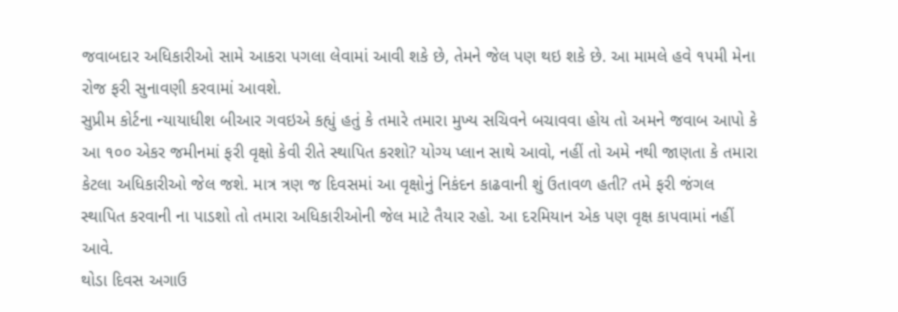જવાબદાર અધિકારીઓ સામે આકરા પગલા લેવામાં આવી શકે છે, તેમને જેલ પણ થઇ શકે છે. આ મામલે હવે ૧૫મી મેના રોજ ફરી સુનાવણી કરવામાં આવશે.
સુપ્રીમ કોર્ટના ન્યાયાધીશ બીઆર ગવઇએ કહ્યું હતું કે તમારે તમારા મુખ્ય સચિવને બચાવવા હોય તો અમને જવાબ આપો કે આ ૧૦૦ એકર જમીનમાં ફરી વૃક્ષો કેવી રીતે સ્થાપિત કરશો? યોગ્ય પ્લાન સાથે આવો, નહીં તો અમે નથી જાણતા કે તમારા કેટલા અધિકારીઓ જેલ જશે. માત્ર ત્રણ જ દિવસમાં આ વૃક્ષોનું નિકંદન કાઢવાની શું ઉતાવળ હતી? તમે ફરી જંગલ સ્થાપિત કરવાની ના પાડશો તો તમારા અધિકારીઓની જેલ માટે તૈયાર રહો. આ દરમિયાન એક પણ વૃક્ષ કાપવામાં નહીં આવે.
થોડા દિવસ અગાઉ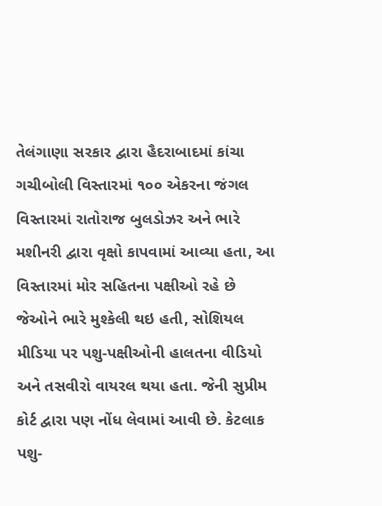તેલંગાણા સરકાર દ્વારા હૈદરાબાદમાં કાંચા ગચીબોલી વિસ્તારમાં ૧૦૦ એકરના જંગલ વિસ્તારમાં રાતોરાજ બુલડોઝર અને ભારે મશીનરી દ્વારા વૃક્ષો કાપવામાં આવ્યા હતા, આ વિસ્તારમાં મોર સહિતના પક્ષીઓ રહે છે જેઓને ભારે મુશ્કેલી થઇ હતી, સોશિયલ મીડિયા પર પશુ-પક્ષીઓની હાલતના વીડિયો અને તસવીરો વાયરલ થયા હતા. જેની સુપ્રીમ કોર્ટ દ્વારા પણ નોંધ લેવામાં આવી છે. કેટલાક પશુ-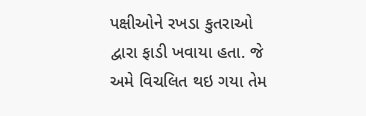પક્ષીઓને રખડા કુતરાઓ દ્વારા ફાડી ખવાયા હતા. જે અમે વિચલિત થઇ ગયા તેમ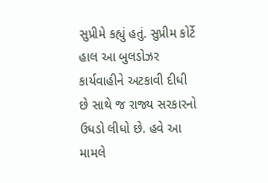સુપ્રીમે કહ્યું હતું. સુપ્રીમ કોર્ટે હાલ આ બુલડોઝર કાર્યવાહીને અટકાવી દીધી છે સાથે જ રાજ્ય સરકારનો ઉધડો લીધો છે. હવે આ મામલે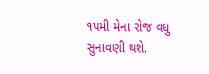૧૫મી મેના રોજ વધુ સુનાવણી થશે.